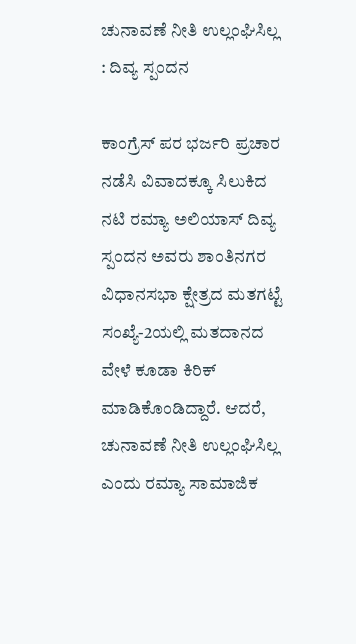ಚುನಾವಣೆ ನೀತಿ ಉಲ್ಲಂಘಿಸಿಲ್ಲ : ದಿವ್ಯ ಸ್ಪಂದನ

ಕಾಂಗ್ರೆಸ್ ಪರ ಭರ್ಜರಿ ಪ್ರಚಾರ ನಡೆಸಿ ವಿವಾದಕ್ಕೂ ಸಿಲುಕಿದ ನಟಿ ರಮ್ಯಾ ಅಲಿಯಾಸ್ ದಿವ್ಯ ಸ್ಪಂದನ ಅವರು ಶಾಂತಿನಗರ ವಿಧಾನಸಭಾ ಕ್ಷೇತ್ರದ ಮತಗಟ್ಟೆ ಸಂಖ್ಯೆ-2ಯಲ್ಲಿ ಮತದಾನದ ವೇಳೆ ಕೂಡಾ ಕಿರಿಕ್ ಮಾಡಿಕೊಂಡಿದ್ದಾರೆ. ಆದರೆ, ಚುನಾವಣೆ ನೀತಿ ಉಲ್ಲಂಘಿಸಿಲ್ಲ ಎಂದು ರಮ್ಯಾ ಸಾಮಾಜಿಕ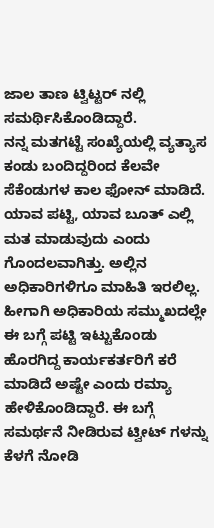ಜಾಲ ತಾಣ ಟ್ವಿಟ್ಟರ್ ನಲ್ಲಿ ಸಮರ್ಥಿಸಿಕೊಂಡಿದ್ದಾರೆ.
ನನ್ನ ಮತಗಟ್ಟೆ ಸಂಖ್ಯೆಯಲ್ಲಿ ವ್ಯತ್ಯಾಸ ಕಂಡು ಬಂದಿದ್ದರಿಂದ ಕೆಲವೇ ಸೆಕೆಂಡುಗಳ ಕಾಲ ಫೋನ್ ಮಾಡಿದೆ. ಯಾವ ಪಟ್ಟಿ, ಯಾವ ಬೂತ್ ಎಲ್ಲಿ ಮತ ಮಾಡುವುದು ಎಂದು ಗೊಂದಲವಾಗಿತ್ತು. ಅಲ್ಲಿನ ಅಧಿಕಾರಿಗಳಿಗೂ ಮಾಹಿತಿ ಇರಲಿಲ್ಲ. ಹೀಗಾಗಿ ಅಧಿಕಾರಿಯ ಸಮ್ಮುಖದಲ್ಲೇ ಈ ಬಗ್ಗೆ ಪಟ್ಟಿ ಇಟ್ಟುಕೊಂಡು ಹೊರಗಿದ್ದ ಕಾರ್ಯಕರ್ತರಿಗೆ ಕರೆ ಮಾಡಿದೆ ಅಷ್ಟೇ ಎಂದು ರಮ್ಯಾ ಹೇಳಿಕೊಂಡಿದ್ದಾರೆ. ಈ ಬಗ್ಗೆ ಸಮರ್ಥನೆ ನೀಡಿರುವ ಟ್ವೀಟ್ ಗಳನ್ನು ಕೆಳಗೆ ನೋಡಿ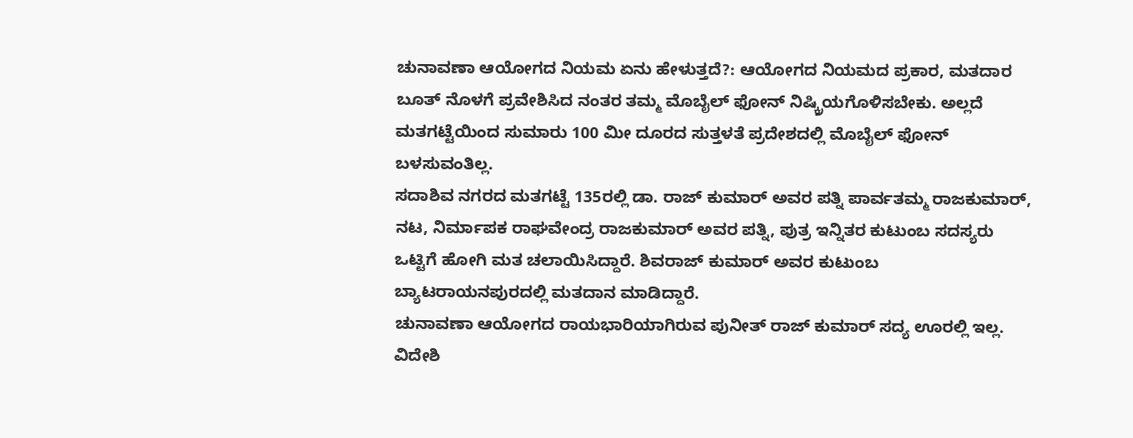ಚುನಾವಣಾ ಆಯೋಗದ ನಿಯಮ ಏನು ಹೇಳುತ್ತದೆ?: ಆಯೋಗದ ನಿಯಮದ ಪ್ರಕಾರ, ಮತದಾರ ಬೂತ್ ನೊಳಗೆ ಪ್ರವೇಶಿಸಿದ ನಂತರ ತಮ್ಮ ಮೊಬೈಲ್ ಫೋನ್ ನಿಷ್ಕ್ರಿಯಗೊಳಿಸಬೇಕು. ಅಲ್ಲದೆ ಮತಗಟ್ಟೆಯಿಂದ ಸುಮಾರು 100 ಮೀ ದೂರದ ಸುತ್ತಳತೆ ಪ್ರದೇಶದಲ್ಲಿ ಮೊಬೈಲ್ ಫೋನ್ ಬಳಸುವಂತಿಲ್ಲ.
ಸದಾಶಿವ ನಗರದ ಮತಗಟ್ಟೆ 135ರಲ್ಲಿ ಡಾ. ರಾಜ್ ಕುಮಾರ್ ಅವರ ಪತ್ನಿ ಪಾರ್ವತಮ್ಮ ರಾಜಕುಮಾರ್, ನಟ, ನಿರ್ಮಾಪಕ ರಾಘವೇಂದ್ರ ರಾಜಕುಮಾರ್ ಅವರ ಪತ್ನಿ, ಪುತ್ರ ಇನ್ನಿತರ ಕುಟುಂಬ ಸದಸ್ಯರು ಒಟ್ಟಿಗೆ ಹೋಗಿ ಮತ ಚಲಾಯಿಸಿದ್ದಾರೆ. ಶಿವರಾಜ್ ಕುಮಾರ್ ಅವರ ಕುಟುಂಬ ಬ್ಯಾಟರಾಯನಪುರದಲ್ಲಿ ಮತದಾನ ಮಾಡಿದ್ದಾರೆ.
ಚುನಾವಣಾ ಆಯೋಗದ ರಾಯಭಾರಿಯಾಗಿರುವ ಪುನೀತ್ ರಾಜ್ ಕುಮಾರ್ ಸದ್ಯ ಊರಲ್ಲಿ ಇಲ್ಲ. ವಿದೇಶಿ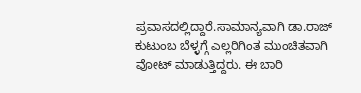ಪ್ರವಾಸದಲ್ಲಿದ್ದಾರೆ.ಸಾಮಾನ್ಯವಾಗಿ ಡಾ.ರಾಜ್ ಕುಟುಂಬ ಬೆಳ್ಳಗ್ಗೆ ಎಲ್ಲರಿಗಿಂತ ಮುಂಚಿತವಾಗಿ ವೋಟ್ ಮಾಡುತ್ತಿದ್ದರು. ಈ ಬಾರಿ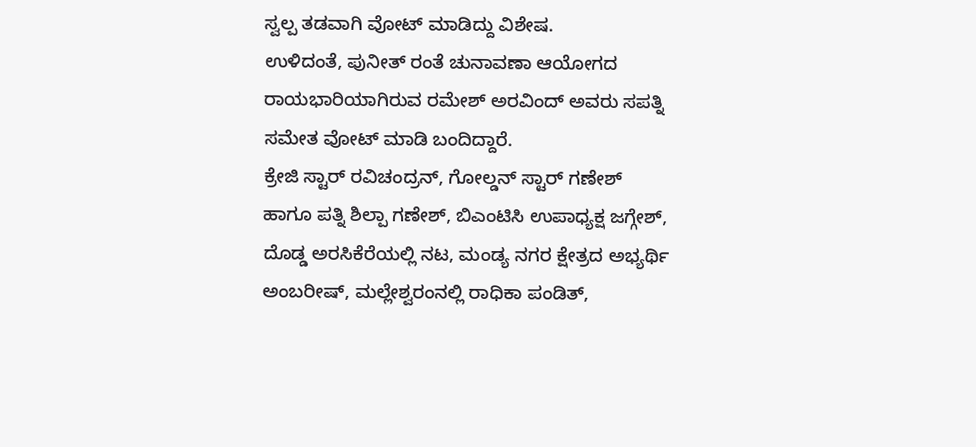ಸ್ವಲ್ಪ ತಡವಾಗಿ ವೋಟ್ ಮಾಡಿದ್ದು ವಿಶೇಷ.
ಉಳಿದಂತೆ, ಪುನೀತ್ ರಂತೆ ಚುನಾವಣಾ ಆಯೋಗದ ರಾಯಭಾರಿಯಾಗಿರುವ ರಮೇಶ್ ಅರವಿಂದ್ ಅವರು ಸಪತ್ನಿ ಸಮೇತ ವೋಟ್ ಮಾಡಿ ಬಂದಿದ್ದಾರೆ.
ಕ್ರೇಜಿ ಸ್ಟಾರ್ ರವಿಚಂದ್ರನ್, ಗೋಲ್ಡನ್ ಸ್ಟಾರ್ ಗಣೇಶ್ ಹಾಗೂ ಪತ್ನಿ ಶಿಲ್ಪಾ ಗಣೇಶ್, ಬಿಎಂಟಿಸಿ ಉಪಾಧ್ಯಕ್ಷ ಜಗ್ಗೇಶ್, ದೊಡ್ಡ ಅರಸಿಕೆರೆಯಲ್ಲಿ ನಟ, ಮಂಡ್ಯ ನಗರ ಕ್ಷೇತ್ರದ ಅಭ್ಯರ್ಥಿ ಅಂಬರೀಷ್, ಮಲ್ಲೇಶ್ವರಂನಲ್ಲಿ ರಾಧಿಕಾ ಪಂಡಿತ್,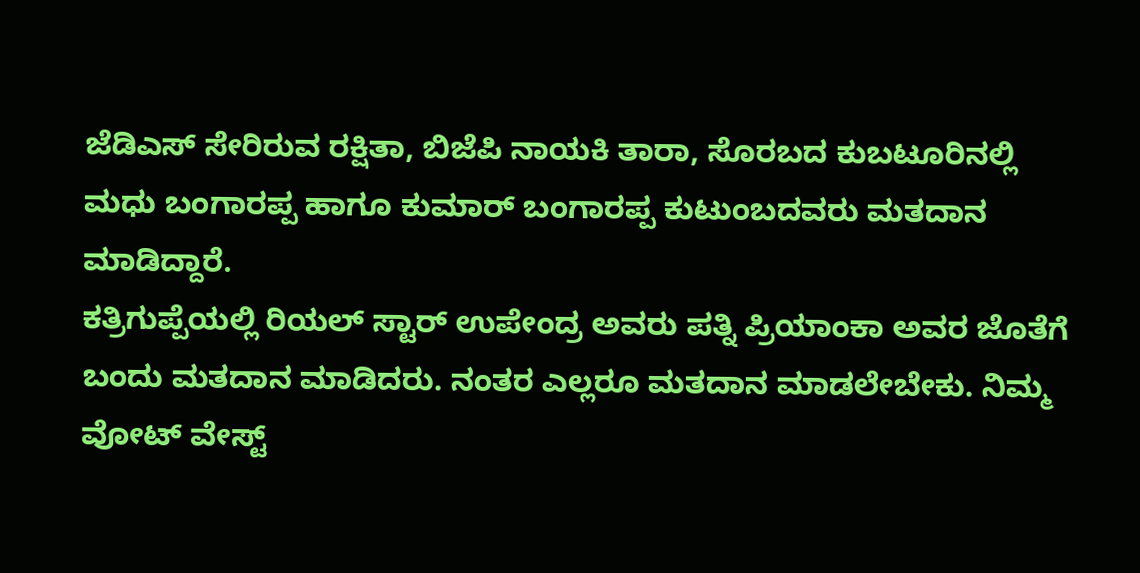ಜೆಡಿಎಸ್ ಸೇರಿರುವ ರಕ್ಷಿತಾ, ಬಿಜೆಪಿ ನಾಯಕಿ ತಾರಾ, ಸೊರಬದ ಕುಬಟೂರಿನಲ್ಲಿ ಮಧು ಬಂಗಾರಪ್ಪ ಹಾಗೂ ಕುಮಾರ್ ಬಂಗಾರಪ್ಪ ಕುಟುಂಬದವರು ಮತದಾನ ಮಾಡಿದ್ದಾರೆ.
ಕತ್ರಿಗುಪ್ಪೆಯಲ್ಲಿ ರಿಯಲ್ ಸ್ಟಾರ್ ಉಪೇಂದ್ರ ಅವರು ಪತ್ನಿ ಪ್ರಿಯಾಂಕಾ ಅವರ ಜೊತೆಗೆ ಬಂದು ಮತದಾನ ಮಾಡಿದರು. ನಂತರ ಎಲ್ಲರೂ ಮತದಾನ ಮಾಡಲೇಬೇಕು. ನಿಮ್ಮ ವೋಟ್ ವೇಸ್ಟ್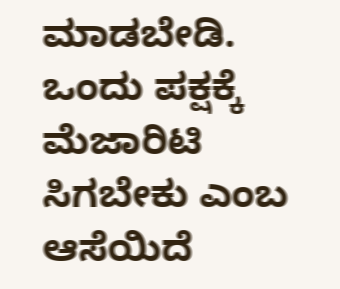ಮಾಡಬೇಡಿ. ಒಂದು ಪಕ್ಷಕ್ಕೆ ಮೆಜಾರಿಟಿ ಸಿಗಬೇಕು ಎಂಬ ಆಸೆಯಿದೆ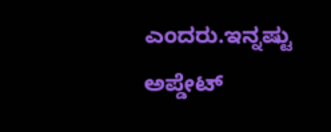ಎಂದರು.ಇನ್ನಷ್ಟು ಅಪ್ಡೇಟ್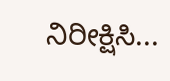ನಿರೀಕ್ಷಿಸಿ...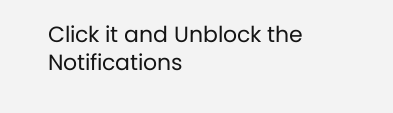Click it and Unblock the Notifications